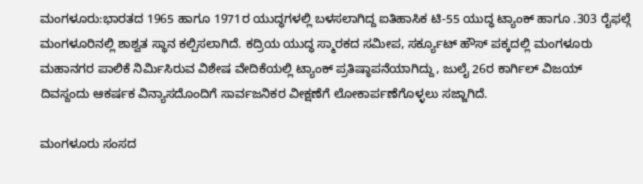ಮಂಗಳೂರು:ಭಾರತದ 1965 ಹಾಗೂ 1971ರ ಯುದ್ಧಗಳಲ್ಲಿ ಬಳಸಲಾಗಿದ್ದ ಐತಿಹಾಸಿಕ ಟಿ-55 ಯುದ್ಧ ಟ್ಯಾಂಕ್ ಹಾಗೂ .303 ರೈಫಲ್ಗೆ ಮಂಗಳೂರಿನಲ್ಲಿ ಶಾಶ್ವತ ಸ್ಥಾನ ಕಲ್ಪಿಸಲಾಗಿದೆ. ಕದ್ರಿಯ ಯುದ್ಧ ಸ್ಮಾರಕದ ಸಮೀಪ, ಸರ್ಕ್ಯೂಟ್ ಹೌಸ್ ಪಕ್ಕದಲ್ಲಿ ಮಂಗಳೂರು ಮಹಾನಗರ ಪಾಲಿಕೆ ನಿರ್ಮಿಸಿರುವ ವಿಶೇಷ ವೇದಿಕೆಯಲ್ಲಿ ಟ್ಯಾಂಕ್ ಪ್ರತಿಷ್ಠಾಪನೆಯಾಗಿದ್ದು, ಜುಲೈ 26ರ ಕಾರ್ಗಿಲ್ ವಿಜಯ್ ದಿವಸ್ದಂದು ಆಕರ್ಷಕ ವಿನ್ಯಾಸದೊಂದಿಗೆ ಸಾರ್ವಜನಿಕರ ವೀಕ್ಷಣೆಗೆ ಲೋಕಾರ್ಪಣೆಗೊಳ್ಳಲು ಸಜ್ಜಾಗಿದೆ.

ಮಂಗಳೂರು ಸಂಸದ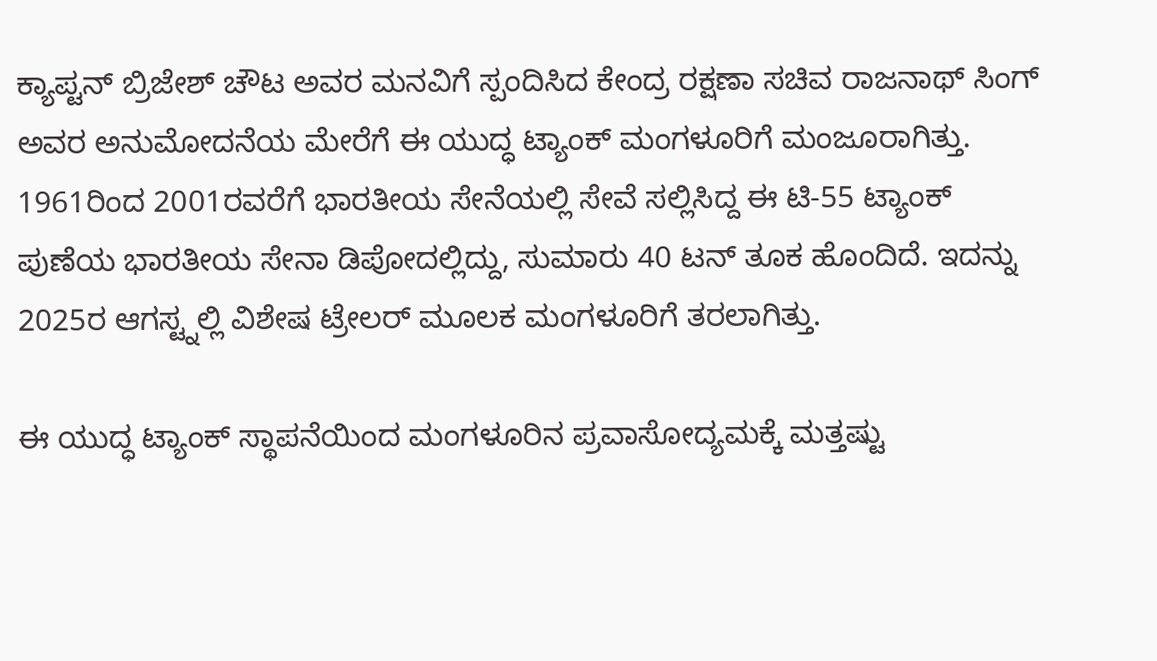ಕ್ಯಾಪ್ಟನ್ ಬ್ರಿಜೇಶ್ ಚೌಟ ಅವರ ಮನವಿಗೆ ಸ್ಪಂದಿಸಿದ ಕೇಂದ್ರ ರಕ್ಷಣಾ ಸಚಿವ ರಾಜನಾಥ್ ಸಿಂಗ್ ಅವರ ಅನುಮೋದನೆಯ ಮೇರೆಗೆ ಈ ಯುದ್ಧ ಟ್ಯಾಂಕ್ ಮಂಗಳೂರಿಗೆ ಮಂಜೂರಾಗಿತ್ತು. 1961ರಿಂದ 2001ರವರೆಗೆ ಭಾರತೀಯ ಸೇನೆಯಲ್ಲಿ ಸೇವೆ ಸಲ್ಲಿಸಿದ್ದ ಈ ಟಿ-55 ಟ್ಯಾಂಕ್ ಪುಣೆಯ ಭಾರತೀಯ ಸೇನಾ ಡಿಪೋದಲ್ಲಿದ್ದು, ಸುಮಾರು 40 ಟನ್ ತೂಕ ಹೊಂದಿದೆ. ಇದನ್ನು 2025ರ ಆಗಸ್ಟ್ನಲ್ಲಿ ವಿಶೇಷ ಟ್ರೇಲರ್ ಮೂಲಕ ಮಂಗಳೂರಿಗೆ ತರಲಾಗಿತ್ತು.

ಈ ಯುದ್ಧ ಟ್ಯಾಂಕ್ ಸ್ಥಾಪನೆಯಿಂದ ಮಂಗಳೂರಿನ ಪ್ರವಾಸೋದ್ಯಮಕ್ಕೆ ಮತ್ತಷ್ಟು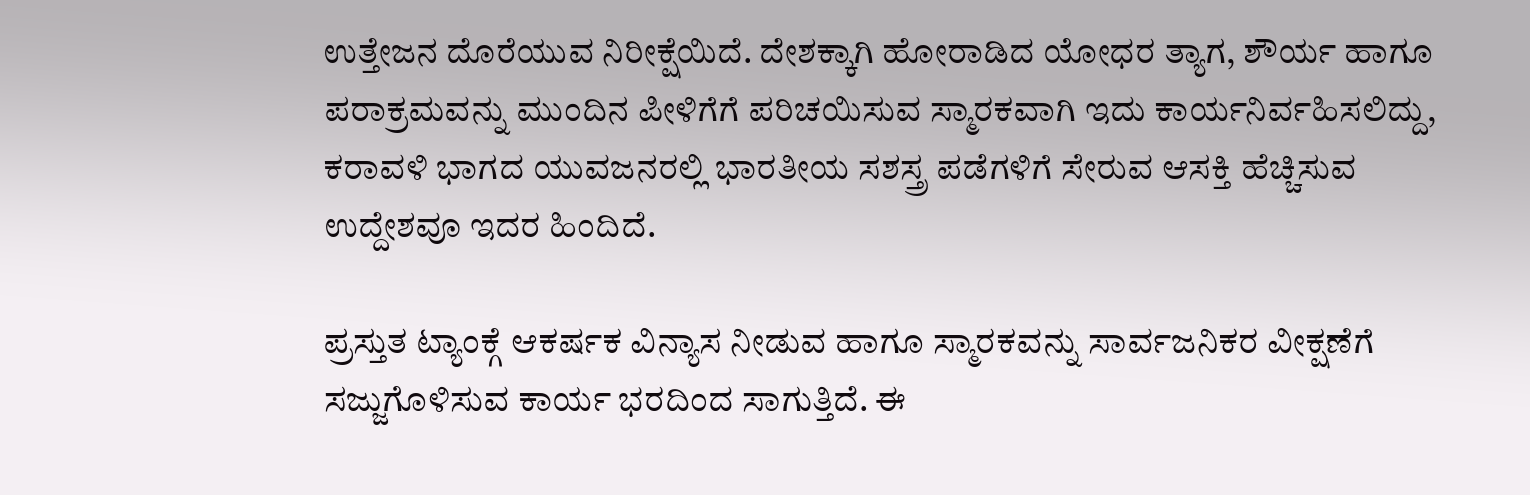ಉತ್ತೇಜನ ದೊರೆಯುವ ನಿರೀಕ್ಷೆಯಿದೆ. ದೇಶಕ್ಕಾಗಿ ಹೋರಾಡಿದ ಯೋಧರ ತ್ಯಾಗ, ಶೌರ್ಯ ಹಾಗೂ ಪರಾಕ್ರಮವನ್ನು ಮುಂದಿನ ಪೀಳಿಗೆಗೆ ಪರಿಚಯಿಸುವ ಸ್ಮಾರಕವಾಗಿ ಇದು ಕಾರ್ಯನಿರ್ವಹಿಸಲಿದ್ದು, ಕರಾವಳಿ ಭಾಗದ ಯುವಜನರಲ್ಲಿ ಭಾರತೀಯ ಸಶಸ್ತ್ರ ಪಡೆಗಳಿಗೆ ಸೇರುವ ಆಸಕ್ತಿ ಹೆಚ್ಚಿಸುವ ಉದ್ದೇಶವೂ ಇದರ ಹಿಂದಿದೆ.

ಪ್ರಸ್ತುತ ಟ್ಯಾಂಕ್ಗೆ ಆಕರ್ಷಕ ವಿನ್ಯಾಸ ನೀಡುವ ಹಾಗೂ ಸ್ಮಾರಕವನ್ನು ಸಾರ್ವಜನಿಕರ ವೀಕ್ಷಣೆಗೆ ಸಜ್ಜುಗೊಳಿಸುವ ಕಾರ್ಯ ಭರದಿಂದ ಸಾಗುತ್ತಿದೆ. ಈ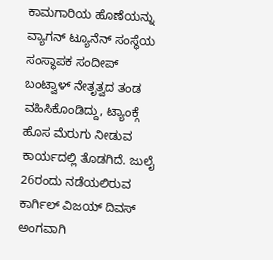ಕಾಮಗಾರಿಯ ಹೊಣೆಯನ್ನು ವ್ಯಾಗನ್ ಟ್ಯೂನೆನ್ ಸಂಸ್ಥೆಯ ಸಂಸ್ಥಾಪಕ ಸಂದೀಪ್ ಬಂಟ್ವಾಳ್ ನೇತೃತ್ವದ ತಂಡ ವಹಿಸಿಕೊಂಡಿದ್ದು, ಟ್ಯಾಂಕ್ಗೆ ಹೊಸ ಮೆರುಗು ನೀಡುವ ಕಾರ್ಯದಲ್ಲಿ ತೊಡಗಿದೆ. ಜುಲೈ 26ರಂದು ನಡೆಯಲಿರುವ ಕಾರ್ಗಿಲ್ ವಿಜಯ್ ದಿವಸ್ ಅಂಗವಾಗಿ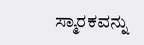ಸ್ಮಾರಕವನ್ನು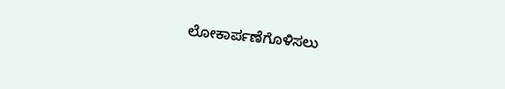ಲೋಕಾರ್ಪಣೆಗೊಳಿಸಲು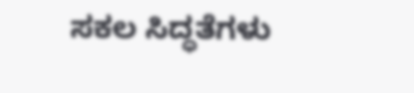ಸಕಲ ಸಿದ್ಧತೆಗಳು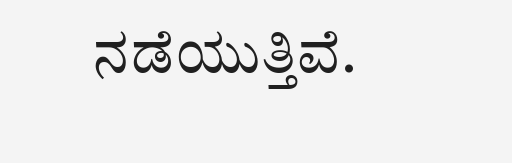ನಡೆಯುತ್ತಿವೆ.